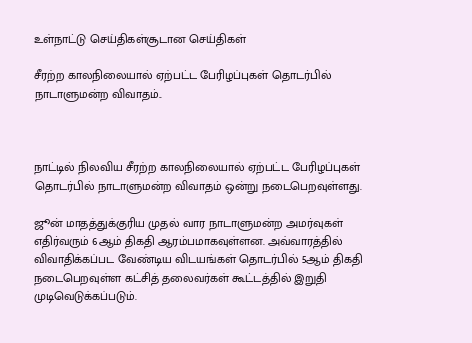உள்நாட்டு செய்திகள்சூடான செய்திகள்

சீரற்ற காலநிலையால் ஏற்பட்ட பேரிழப்புகள் தொடர்பில் நாடாளுமன்ற விவாதம்..



நாட்டில் நிலவிய சீரற்ற காலநிலையால் ஏற்பட்ட பேரிழப்புகள் தொடர்பில் நாடாளுமன்ற விவாதம் ஒன்று நடைபெறவுள்ளது.

ஜூன் மாதத்துக்குரிய முதல் வார நாடாளுமன்ற அமர்வுகள் எதிர்வரும் 6ஆம் திகதி ஆரம்பமாகவுள்ளன. அவ்வாரத்தில் விவாதிக்கப்பட வேண்டிய விடயங்கள் தொடர்பில் 5ஆம் திகதி நடைபெறவுள்ள கட்சித் தலைவர்கள் கூட்டத்தில் இறுதி முடிவெடுக்கப்படும்.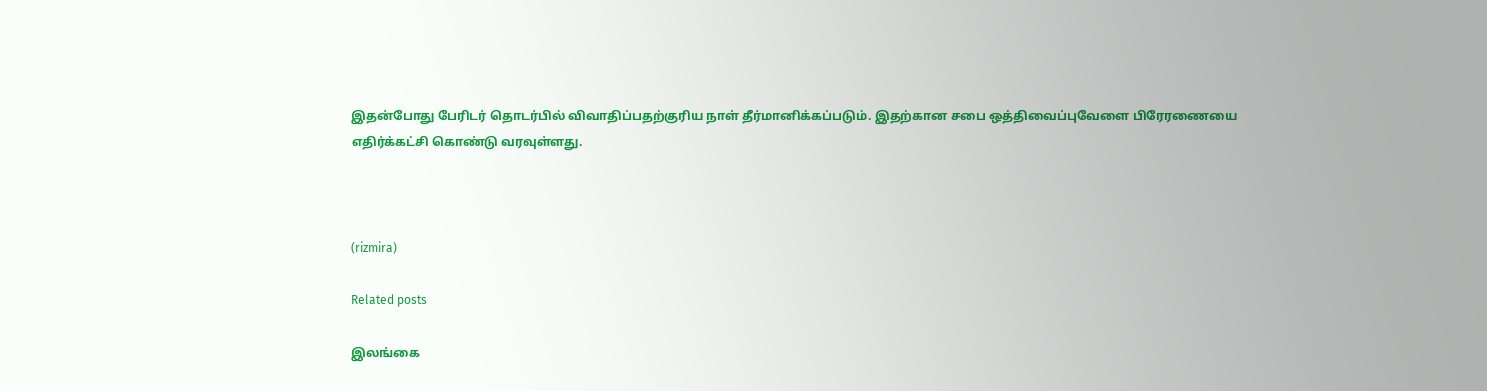இதன்போது பேரிடர் தொடர்பில் விவாதிப்பதற்குரிய நாள் தீர்மானிக்கப்படும். இதற்கான சபை ஒத்திவைப்புவேளை பிரேரணையை எதிர்க்கட்சி கொண்டு வரவுள்ளது.



(rizmira)

Related posts

இலங்கை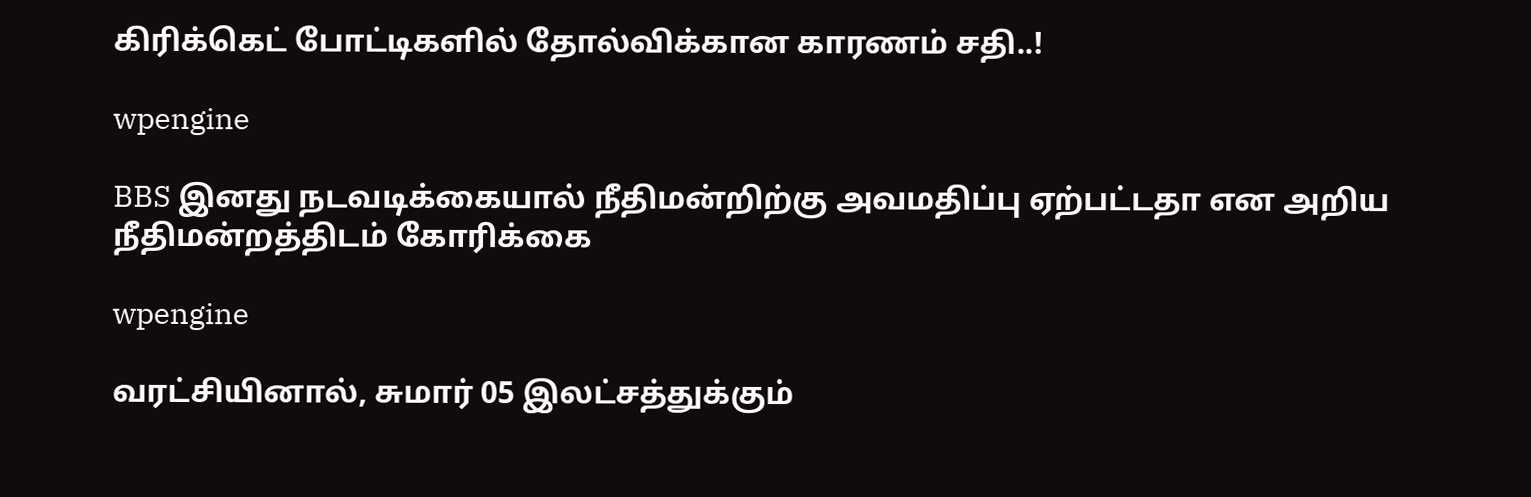கிரிக்கெட் போட்டிகளில் தோல்விக்கான காரணம் சதி..!

wpengine

BBS இனது நடவடிக்கையால் நீதிமன்றிற்கு அவமதிப்பு ஏற்பட்டதா என அறிய நீதிமன்றத்திடம் கோரிக்கை

wpengine

வரட்சியினால், சுமார் 05 இலட்சத்துக்கும்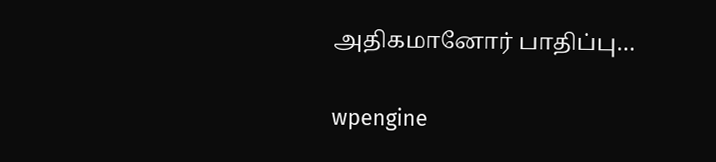அதிகமானோர் பாதிப்பு…

wpengine